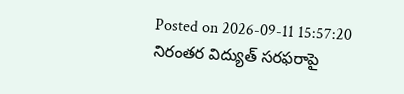Posted on 2026-09-11 15:57:20
నిరంతర విద్యుత్ సరఫరాపై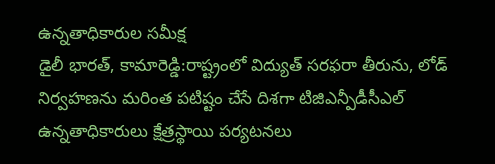ఉన్నతాధికారుల సమీక్ష
డైలీ భారత్, కామారెడ్డి:రాష్ట్రంలో విద్యుత్ సరఫరా తీరును, లోడ్ నిర్వహణను మరింత పటిష్టం చేసే దిశగా టిజిఎన్పీడీసీఎల్ ఉన్నతాధికారులు క్షేత్రస్థాయి పర్యటనలు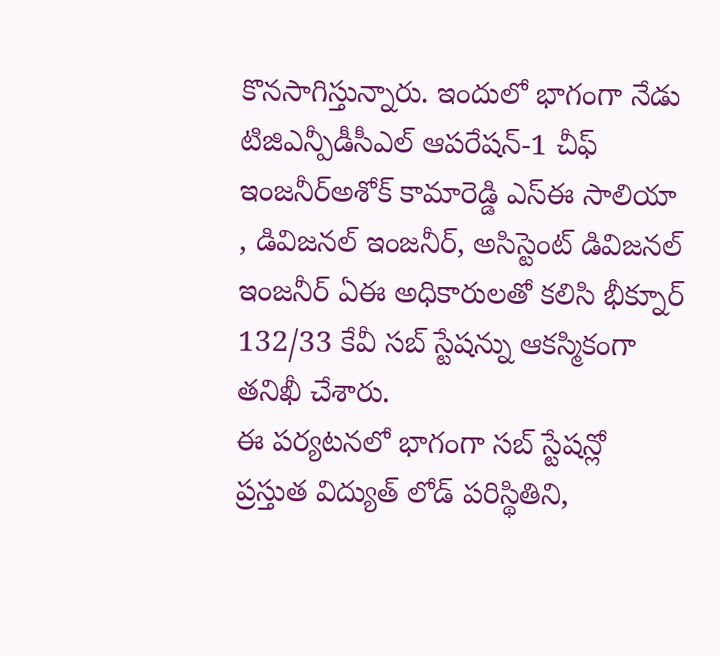కొనసాగిస్తున్నారు. ఇందులో భాగంగా నేడు టిజిఎన్పీడీసీఎల్ ఆపరేషన్-1 చీఫ్ ఇంజనీర్అశోక్ కామారెడ్డి ఎస్ఈ సాలియా , డివిజనల్ ఇంజనీర్, అసిస్టెంట్ డివిజనల్ ఇంజనీర్ ఏఈ అధికారులతో కలిసి భీక్నూర్ 132/33 కేవీ సబ్ స్టేషన్ను ఆకస్మికంగా తనిఖీ చేశారు.
ఈ పర్యటనలో భాగంగా సబ్ స్టేషన్లో ప్రస్తుత విద్యుత్ లోడ్ పరిస్థితిని,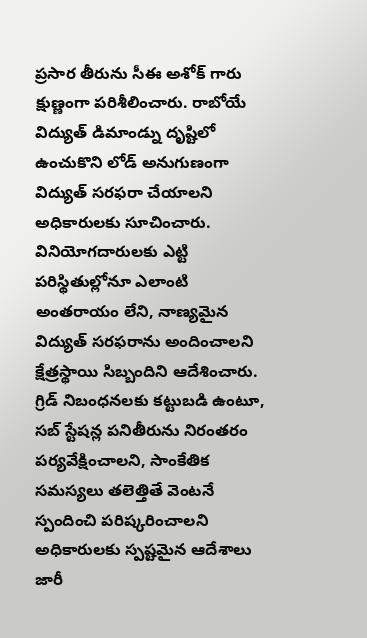ప్రసార తీరును సీఈ అశోక్ గారు క్షుణ్ణంగా పరిశీలించారు. రాబోయే విద్యుత్ డిమాండ్ను దృష్టిలో ఉంచుకొని లోడ్ అనుగుణంగా విద్యుత్ సరఫరా చేయాలని అధికారులకు సూచించారు.
వినియోగదారులకు ఎట్టి పరిస్థితుల్లోనూ ఎలాంటి అంతరాయం లేని, నాణ్యమైన విద్యుత్ సరఫరాను అందించాలని క్షేత్రస్థాయి సిబ్బందిని ఆదేశించారు. గ్రిడ్ నిబంధనలకు కట్టుబడి ఉంటూ, సబ్ స్టేషన్ల పనితీరును నిరంతరం పర్యవేక్షించాలని, సాంకేతిక సమస్యలు తలెత్తితే వెంటనే స్పందించి పరిష్కరించాలని అధికారులకు స్పష్టమైన ఆదేశాలు జారీ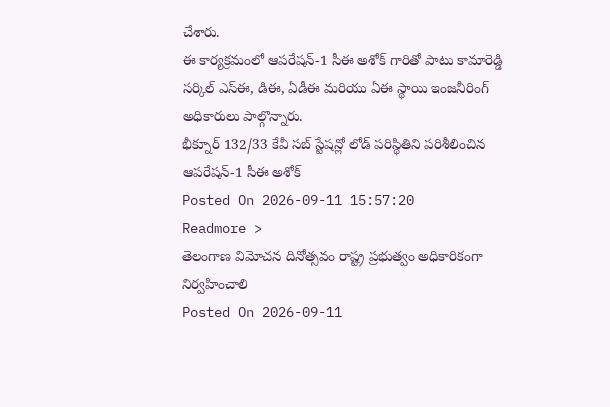చేశారు.
ఈ కార్యక్రమంలో ఆపరేషన్-1 సీఈ అశోక్ గారితో పాటు కామారెడ్డి సర్కిల్ ఎస్ఈ, డిఈ, ఏడీఈ మరియు ఏఈ స్థాయి ఇంజనీరింగ్ అధికారులు పాల్గొన్నారు.
భీక్నూర్ 132/33 కేవీ సబ్ స్టేషన్లో లోడ్ పరిస్థితిని పరిశీలించిన ఆపరేషన్-1 సీఈ అశోక్
Posted On 2026-09-11 15:57:20
Readmore >
తెలంగాణ విమోచన దినోత్సవం రాష్ట్ర ప్రభుత్వం అధికారికంగా నిర్వహించాలి
Posted On 2026-09-11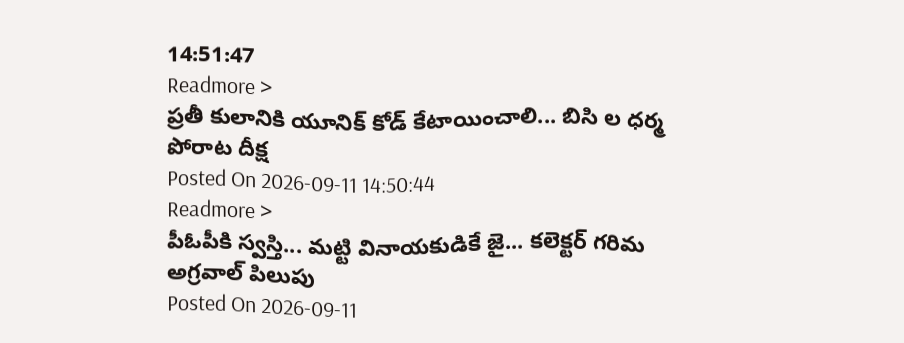14:51:47
Readmore >
ప్రతీ కులానికి యూనిక్ కోడ్ కేటాయించాలి... బిసి ల ధర్మ పోరాట దీక్ష
Posted On 2026-09-11 14:50:44
Readmore >
పీఓపీకి స్వస్తి... మట్టి వినాయకుడికే జై... కలెక్టర్ గరిమ అగ్రవాల్ పిలుపు
Posted On 2026-09-11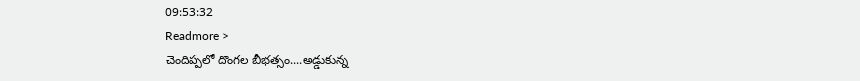09:53:32
Readmore >
చెందిప్పలో దొంగల బీభత్సం....అడ్డుకున్న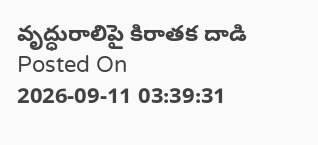వృద్ధురాలిపై కిరాతక దాడి
Posted On 2026-09-11 03:39:31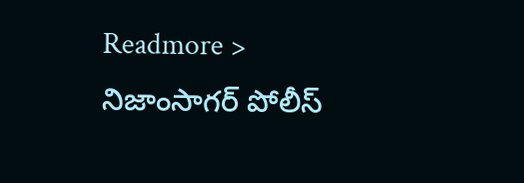Readmore >
నిజాంసాగర్ పోలీస్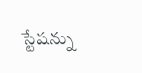స్టేషన్ను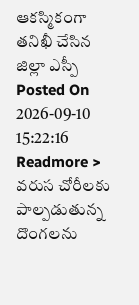ఆకస్మికంగా తనిఖీ చేసిన జిల్లా ఎస్పీ
Posted On 2026-09-10 15:22:16
Readmore >
వరుస చోరీలకు పాల్పడుతున్న దొంగలను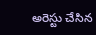అరెస్టు చేసిన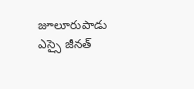జూలూరుపాడు ఎస్సై జీనత్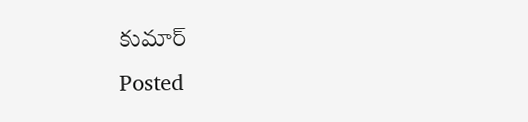కుమార్
Posted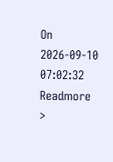On 2026-09-10 07:02:32
Readmore >